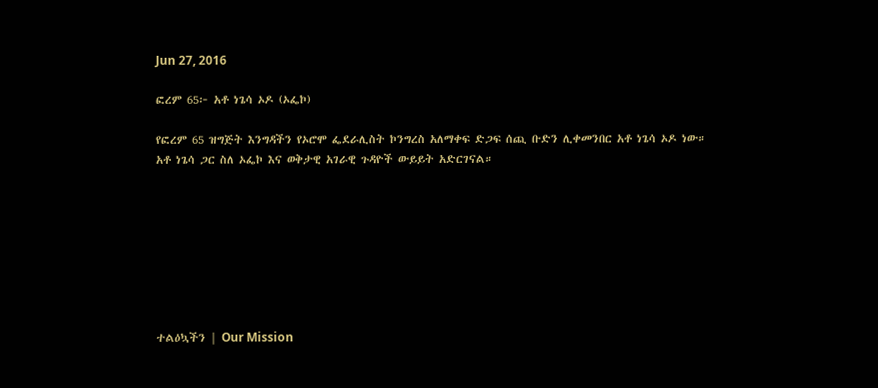Jun 27, 2016

ፎረም 65፦ አቶ ነጌሳ ኦዶ (ኦፌኮ)

የፎረም 65 ዝግጅት እንግዳችን የኦሮሞ ፌደራሊስት ኮንግረስ አለማቀፍ ድጋፍ ሰጪ ቡድን ሊቀመንበር አቶ ነጌሳ ኦዶ ነው። አቶ ነጌሳ ጋር ስለ ኦፌኮ እና ወቅታዊ አገራዊ ጉዳዮች ውይይት አድርገናል።








ተልዕኳችን | Our Mission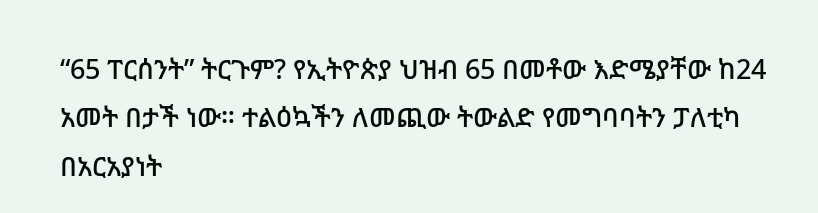“65 ፐርሰንት” ትርጉም? የኢትዮጵያ ህዝብ 65 በመቶው እድሜያቸው ከ24 አመት በታች ነው። ተልዕኳችን ለመጪው ትውልድ የመግባባትን ፓለቲካ በአርአያነት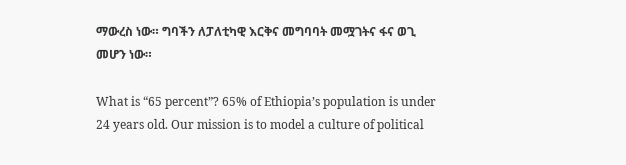ማውረስ ነው። ግባችን ለፓለቲካዊ እርቅና መግባባት መሟገትና ፋና ወጊ መሆን ነው።

What is “65 percent”? 65% of Ethiopia’s population is under 24 years old. Our mission is to model a culture of political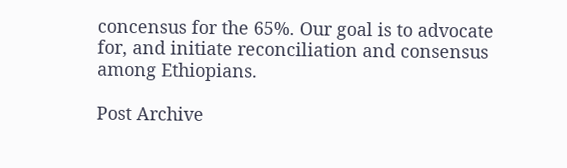concensus for the 65%. Our goal is to advocate for, and initiate reconciliation and consensus among Ethiopians.

Post Archive